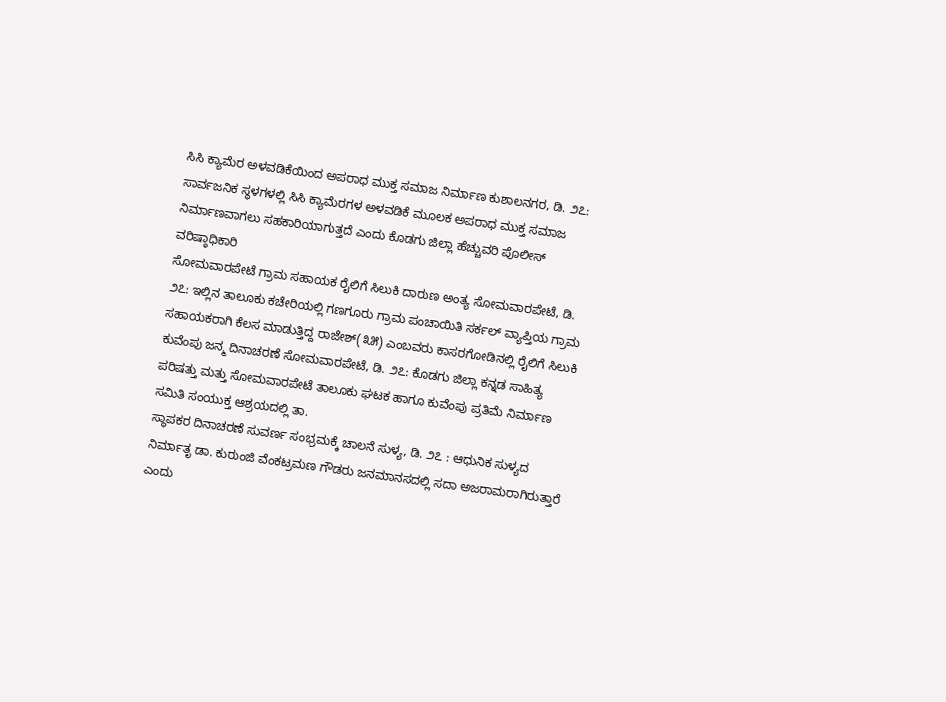ಸಿಸಿ ಕ್ಯಾಮೆರ ಅಳವಡಿಕೆಯಿಂದ ಅಪರಾಧ ಮುಕ್ತ ಸಮಾಜ ನಿರ್ಮಾಣ ಕುಶಾಲನಗರ, ಡಿ. ೨೭: ಸಾರ್ವಜನಿಕ ಸ್ಥಳಗಳಲ್ಲಿ ಸಿಸಿ ಕ್ಯಾಮೆರಗಳ ಅಳವಡಿಕೆ ಮೂಲಕ ಅಪರಾಧ ಮುಕ್ತ ಸಮಾಜ ನಿರ್ಮಾಣವಾಗಲು ಸಹಕಾರಿಯಾಗುತ್ತದೆ ಎಂದು ಕೊಡಗು ಜಿಲ್ಲಾ ಹೆಚ್ಚುವರಿ ಪೊಲೀಸ್ ವರಿಷ್ಠಾಧಿಕಾರಿ
ಸೋಮವಾರಪೇಟೆ ಗ್ರಾಮ ಸಹಾಯಕ ರೈಲಿಗೆ ಸಿಲುಕಿ ದಾರುಣ ಅಂತ್ಯ ಸೋಮವಾರಪೇಟೆ, ಡಿ. ೨೭: ಇಲ್ಲಿನ ತಾಲೂಕು ಕಚೇರಿಯಲ್ಲಿ ಗಣಗೂರು ಗ್ರಾಮ ಪಂಚಾಯಿತಿ ಸರ್ಕಲ್ ವ್ಯಾಪ್ತಿಯ ಗ್ರಾಮ ಸಹಾಯಕರಾಗಿ ಕೆಲಸ ಮಾಡುತ್ತಿದ್ದ ರಾಜೇಶ್(೩೫) ಎಂಬವರು ಕಾಸರಗೋಡಿನಲ್ಲಿ ರೈಲಿಗೆ ಸಿಲುಕಿ
ಕುವೆಂಪು ಜನ್ಮ ದಿನಾಚರಣೆ ಸೋಮವಾರಪೇಟೆ, ಡಿ. ೨೭: ಕೊಡಗು ಜಿಲ್ಲಾ ಕನ್ನಡ ಸಾಹಿತ್ಯ ಪರಿಷತ್ತು ಮತ್ತು ಸೋಮವಾರಪೇಟೆ ತಾಲೂಕು ಘಟಕ ಹಾಗೂ ಕುವೆಂಪು ಪ್ರತಿಮೆ ನಿರ್ಮಾಣ ಸಮಿತಿ ಸಂಯುಕ್ತ ಆಶ್ರಯದಲ್ಲಿ ತಾ.
ಸ್ಥಾಪಕರ ದಿನಾಚರಣೆ ಸುವರ್ಣ ಸಂಭ್ರಮಕ್ಕೆ ಚಾಲನೆ ಸುಳ್ಯ, ಡಿ. ೨೭ : ಆಧುನಿಕ ಸುಳ್ಯದ ನಿರ್ಮಾತೃ ಡಾ. ಕುರುಂಜಿ ವೆಂಕಟ್ರಮಣ ಗೌಡರು ಜನಮಾನಸದಲ್ಲಿ ಸದಾ ಅಜರಾಮರಾಗಿರುತ್ತಾರೆ ಎಂದು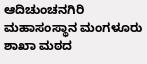ಆದಿಚುಂಚನಗಿರಿ ಮಹಾಸಂಸ್ಥಾನ ಮಂಗಳೂರು ಶಾಖಾ ಮಠದ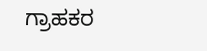ಗ್ರಾಹಕರ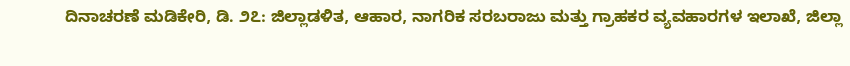ದಿನಾಚರಣೆ ಮಡಿಕೇರಿ, ಡಿ. ೨೭: ಜಿಲ್ಲಾಡಳಿತ, ಆಹಾರ, ನಾಗರಿಕ ಸರಬರಾಜು ಮತ್ತು ಗ್ರಾಹಕರ ವ್ಯವಹಾರಗಳ ಇಲಾಖೆ, ಜಿಲ್ಲಾ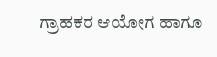ಗ್ರಾಹಕರ ಆಯೋಗ ಹಾಗೂ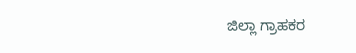ಜಿಲ್ಲಾ ಗ್ರಾಹಕರ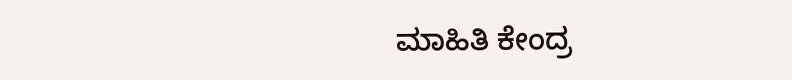ಮಾಹಿತಿ ಕೇಂದ್ರ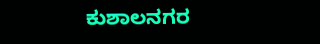ಕುಶಾಲನಗರ